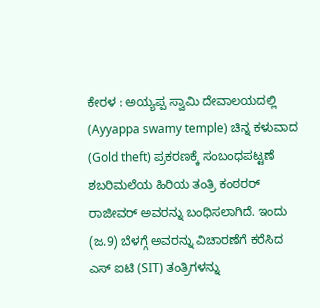ಕೇರಳ : ಅಯ್ಯಪ್ಪ ಸ್ವಾಮಿ ದೇವಾಲಯದಲ್ಲಿ (Ayyappa swamy temple) ಚಿನ್ನ ಕಳುವಾದ (Gold theft) ಪ್ರಕರಣಕ್ಕೆ ಸಂಬಂಧಪಟ್ಟಣೆ ಶಬರಿಮಲೆಯ ಹಿರಿಯ ತಂತ್ರಿ ಕಂಠರರ್ ರಾಜೀವರ್ ಅವರನ್ನು ಬಂಧಿಸಲಾಗಿದೆ. ಇಂದು (ಜ.9) ಬೆಳಗ್ಗೆ ಅವರನ್ನು ವಿಚಾರಣೆಗೆ ಕರೆಸಿದ ಎಸ್ ಐಟಿ (SIT) ತಂತ್ರಿಗಳನ್ನು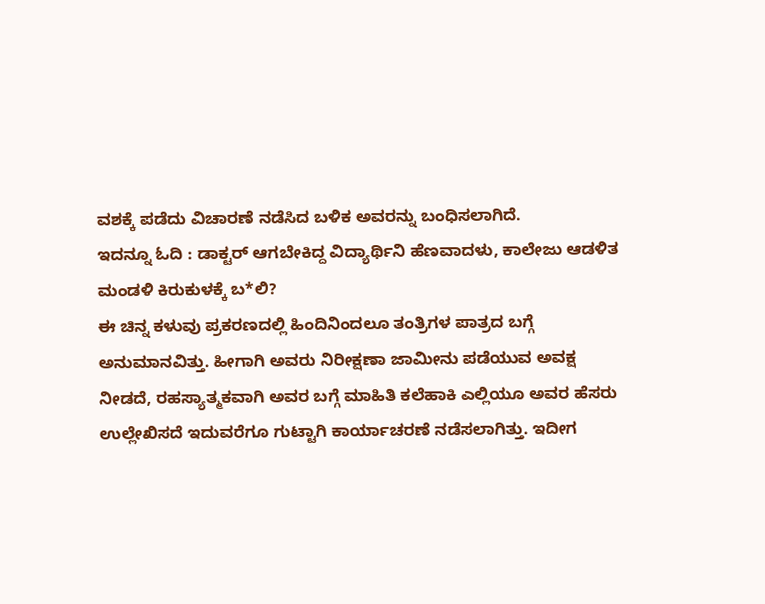ವಶಕ್ಕೆ ಪಡೆದು ವಿಚಾರಣೆ ನಡೆಸಿದ ಬಳಿಕ ಅವರನ್ನು ಬಂಧಿಸಲಾಗಿದೆ.
ಇದನ್ನೂ ಓದಿ : ಡಾಕ್ಟರ್ ಆಗಬೇಕಿದ್ದ ವಿದ್ಯಾರ್ಥಿನಿ ಹೆಣವಾದಳು, ಕಾಲೇಜು ಆಡಳಿತ ಮಂಡಳಿ ಕಿರುಕುಳಕ್ಕೆ ಬ*ಲಿ?
ಈ ಚಿನ್ನ ಕಳುವು ಪ್ರಕರಣದಲ್ಲಿ ಹಿಂದಿನಿಂದಲೂ ತಂತ್ರಿಗಳ ಪಾತ್ರದ ಬಗ್ಗೆ ಅನುಮಾನವಿತ್ತು. ಹೀಗಾಗಿ ಅವರು ನಿರೀಕ್ಷಣಾ ಜಾಮೀನು ಪಡೆಯುವ ಅವಕ್ಷ ನೀಡದೆ, ರಹಸ್ಯಾತ್ಮಕವಾಗಿ ಅವರ ಬಗ್ಗೆ ಮಾಹಿತಿ ಕಲೆಹಾಕಿ ಎಲ್ಲಿಯೂ ಅವರ ಹೆಸರು ಉಲ್ಲೇಖಿಸದೆ ಇದುವರೆಗೂ ಗುಟ್ಟಾಗಿ ಕಾರ್ಯಾಚರಣೆ ನಡೆಸಲಾಗಿತ್ತು. ಇದೀಗ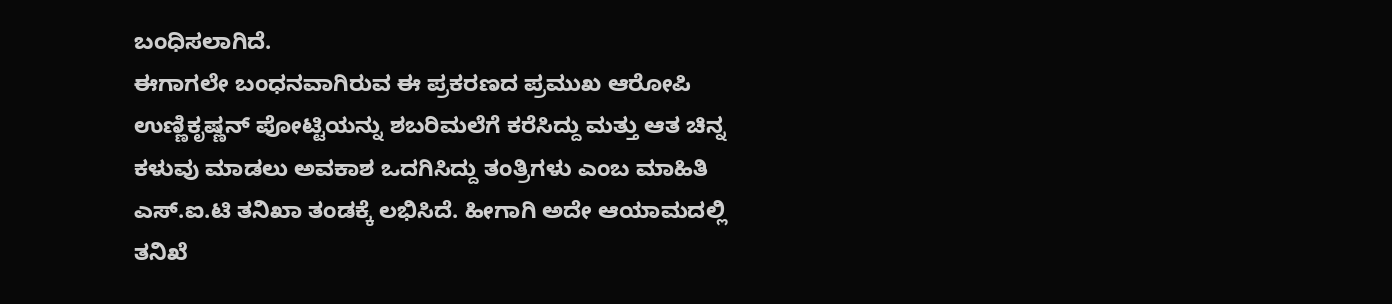ಬಂಧಿಸಲಾಗಿದೆ.
ಈಗಾಗಲೇ ಬಂಧನವಾಗಿರುವ ಈ ಪ್ರಕರಣದ ಪ್ರಮುಖ ಆರೋಪಿ ಉಣ್ಣಿಕೃಷ್ಣನ್ ಪೋಟ್ಟಿಯನ್ನು ಶಬರಿಮಲೆಗೆ ಕರೆಸಿದ್ದು ಮತ್ತು ಆತ ಚಿನ್ನ ಕಳುವು ಮಾಡಲು ಅವಕಾಶ ಒದಗಿಸಿದ್ದು ತಂತ್ರಿಗಳು ಎಂಬ ಮಾಹಿತಿ ಎಸ್.ಐ.ಟಿ ತನಿಖಾ ತಂಡಕ್ಕೆ ಲಭಿಸಿದೆ. ಹೀಗಾಗಿ ಅದೇ ಆಯಾಮದಲ್ಲಿ ತನಿಖೆ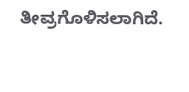ತೀವ್ರಗೊಳಿಸಲಾಗಿದೆ.